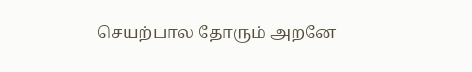செயற்பால தோரும் அறனே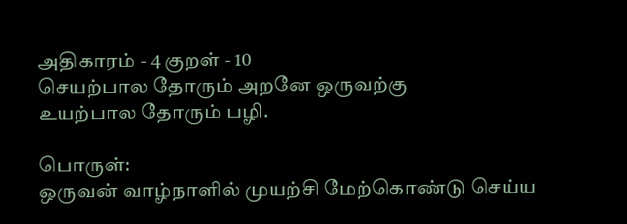அதிகாரம் - 4 குறள் - 10
செயற்பால தோரும் அறனே ஒருவற்கு
உயற்பால தோரும் பழி.

பொருள்:
ஒருவன்‌ வாழ்நாளில்‌ முயற்சி மேற்கொண்டு செய்ய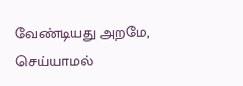வேண்டியது அறமே, செய்யாமல்‌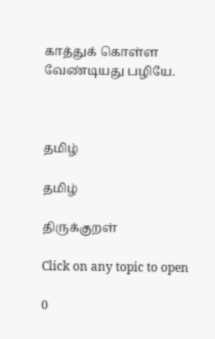காத்துக்‌ கொள்ள வேண்டியது பழியே.



தமிழ்

தமிழ்

திருக்குறள்

Click on any topic to open

0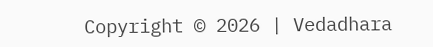Copyright © 2026 | Vedadhara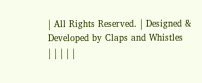| All Rights Reserved. | Designed & Developed by Claps and Whistles
| | | | |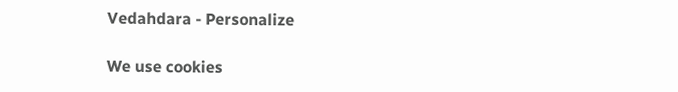Vedahdara - Personalize

We use cookies